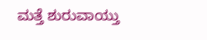ಮತ್ತೆ ಶುರುವಾಯ್ತು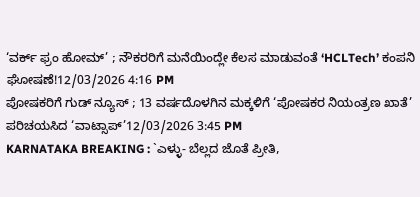‘ವರ್ಕ್ ಫ್ರಂ ಹೋಮ್’ ; ನೌಕರರಿಗೆ ಮನೆಯಿಂದ್ಲೇ ಕೆಲಸ ಮಾಡುವಂತೆ ‘HCLTech’ ಕಂಪನಿ ಘೋಷಣೆ!12/03/2026 4:16 PM
ಪೋಷಕರಿಗೆ ಗುಡ್ ನ್ಯೂಸ್ ; 13 ವರ್ಷದೊಳಗಿನ ಮಕ್ಕಳಿಗೆ ‘ಪೋಷಕರ ನಿಯಂತ್ರಣ ಖಾತೆ’ ಪರಿಚಯಸಿದ ‘ವಾಟ್ಸಾಪ್’12/03/2026 3:45 PM
KARNATAKA BREAKING : `ಎಳ್ಳು- ಬೆಲ್ಲದ ಜೊತೆ ಪ್ರೀತಿ,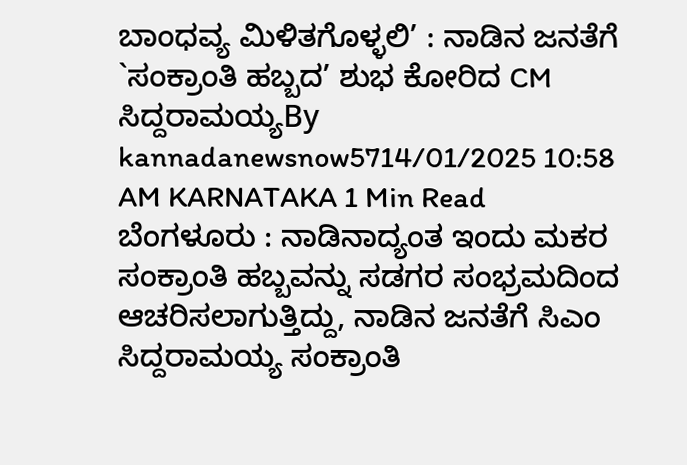ಬಾಂಧವ್ಯ ಮಿಳಿತಗೊಳ್ಳಲಿ’ : ನಾಡಿನ ಜನತೆಗೆ `ಸಂಕ್ರಾಂತಿ ಹಬ್ಬದ’ ಶುಭ ಕೋರಿದ CM ಸಿದ್ದರಾಮಯ್ಯBy kannadanewsnow5714/01/2025 10:58 AM KARNATAKA 1 Min Read ಬೆಂಗಳೂರು : ನಾಡಿನಾದ್ಯಂತ ಇಂದು ಮಕರ ಸಂಕ್ರಾಂತಿ ಹಬ್ಬವನ್ನು ಸಡಗರ ಸಂಭ್ರಮದಿಂದ ಆಚರಿಸಲಾಗುತ್ತಿದ್ದು, ನಾಡಿನ ಜನತೆಗೆ ಸಿಎಂ ಸಿದ್ದರಾಮಯ್ಯ ಸಂಕ್ರಾಂತಿ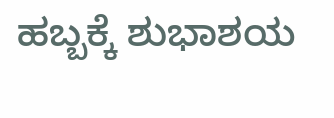ಹಬ್ಬಕ್ಕೆ ಶುಭಾಶಯ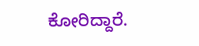ಕೋರಿದ್ದಾರೆ.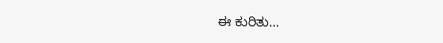ಈ ಕುರಿತು…